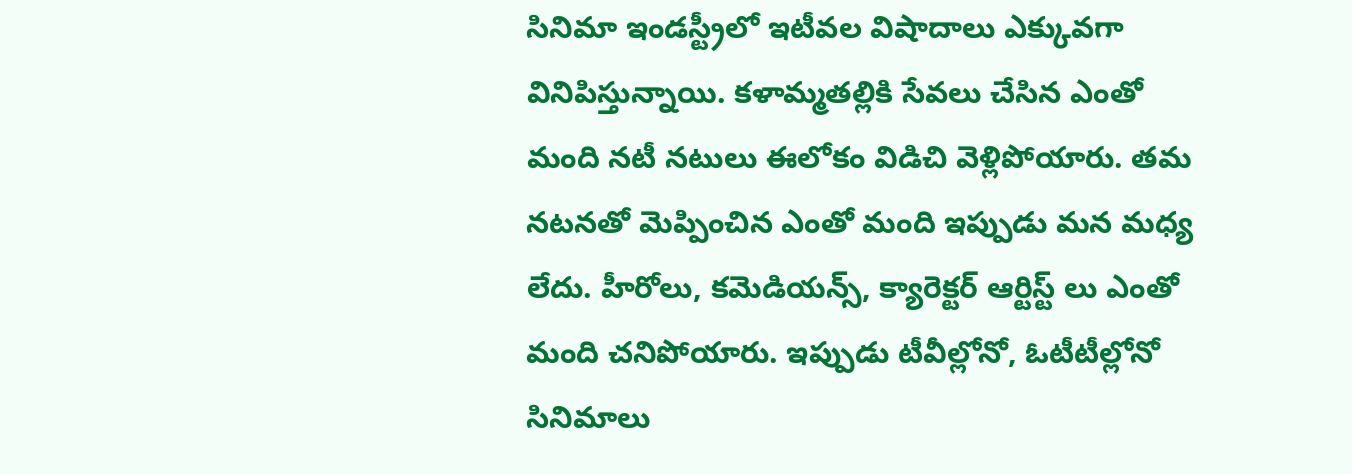సినిమా ఇండస్ట్రీలో ఇటీవల విషాదాలు ఎక్కువగా వినిపిస్తున్నాయి. కళామ్మతల్లికి సేవలు చేసిన ఎంతో మంది నటీ నటులు ఈలోకం విడిచి వెళ్లిపోయారు. తమ నటనతో మెప్పించిన ఎంతో మంది ఇప్పుడు మన మధ్య లేదు. హీరోలు, కమెడియన్స్, క్యారెక్టర్ ఆర్టిస్ట్ లు ఎంతో మంది చనిపోయారు. ఇప్పుడు టీవీల్లోనో, ఓటీటీల్లోనో సినిమాలు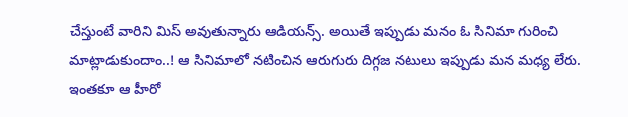చేస్తుంటే వారిని మిస్ అవుతున్నారు ఆడియన్స్. అయితే ఇప్పుడు మనం ఓ సినిమా గురించి మాట్లాడుకుందాం..! ఆ సినిమాలో నటించిన ఆరుగురు దిగ్గజ నటులు ఇప్పుడు మన మధ్య లేరు. ఇంతకూ ఆ హీరో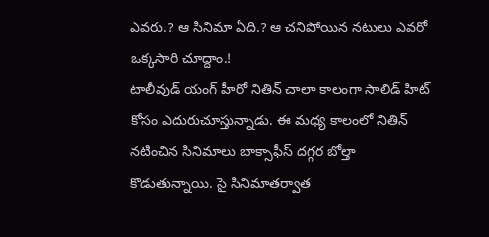ఎవరు.? ఆ సినిమా ఏది.? ఆ చనిపోయిన నటులు ఎవరో ఒక్కసారి చూద్దాం.!
టాలీవుడ్ యంగ్ హీరో నితిన్ చాలా కాలంగా సాలిడ్ హిట్ కోసం ఎదురుచూస్తున్నాడు. ఈ మధ్య కాలంలో నితిన్ నటించిన సినిమాలు బాక్సాఫీస్ దగ్గర బోల్తా కొడుతున్నాయి. సై సినిమాతర్వాత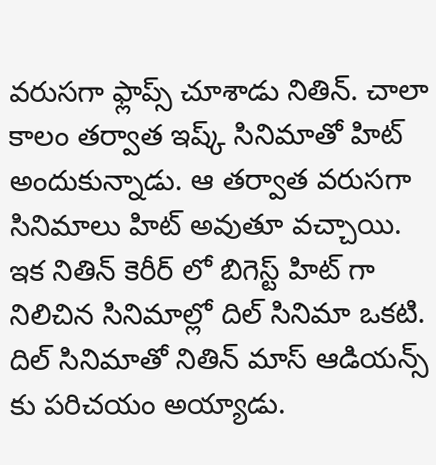వరుసగా ఫ్లాప్స్ చూశాడు నితిన్. చాలా కాలం తర్వాత ఇష్క్ సినిమాతో హిట్ అందుకున్నాడు. ఆ తర్వాత వరుసగా సినిమాలు హిట్ అవుతూ వచ్చాయి. ఇక నితిన్ కెరీర్ లో బిగెస్ట్ హిట్ గా నిలిచిన సినిమాల్లో దిల్ సినిమా ఒకటి. దిల్ సినిమాతో నితిన్ మాస్ ఆడియన్స్ కు పరిచయం అయ్యాడు.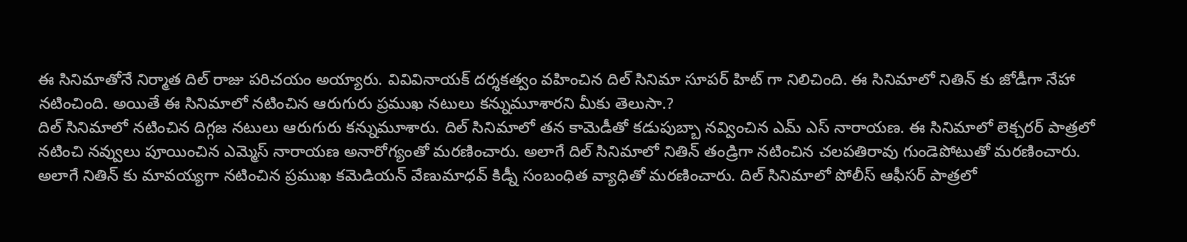ఈ సినిమాతోనే నిర్మాత దిల్ రాజు పరిచయం అయ్యారు. వివివినాయక్ దర్శకత్వం వహించిన దిల్ సినిమా సూపర్ హిట్ గా నిలిచింది. ఈ సినిమాలో నితిన్ కు జోడీగా నేహా నటించింది. అయితే ఈ సినిమాలో నటించిన ఆరుగురు ప్రముఖ నటులు కన్నుమూశారని మీకు తెలుసా.?
దిల్ సినిమాలో నటించిన దిగ్గజ నటులు ఆరుగురు కన్నుమూశారు. దిల్ సినిమాలో తన కామెడీతో కడుపుబ్బా నవ్వించిన ఎమ్ ఎస్ నారాయణ. ఈ సినిమాలో లెక్చరర్ పాత్రలో నటించి నవ్వులు పూయించిన ఎమ్మెస్ నారాయణ అనారోగ్యంతో మరణించారు. అలాగే దిల్ సినిమాలో నితిన్ తండ్రిగా నటించిన చలపతిరావు గుండెపోటుతో మరణించారు. అలాగే నితిన్ కు మావయ్యగా నటించిన ప్రముఖ కమెడియన్ వేణుమాధవ్ కిడ్నీ సంబంధిత వ్యాధితో మరణించారు. దిల్ సినిమాలో పోలీస్ ఆఫీసర్ పాత్రలో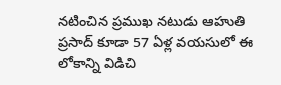నటించిన ప్రముఖ నటుడు ఆహుతి ప్రసాద్ కూడా 57 ఏళ్ల వయసులో ఈ లోకాన్ని విడిచి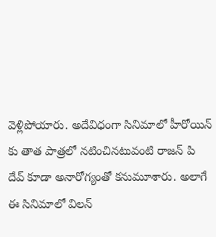వెళ్లిపోయారు. అదేవిధంగా సినిమాలో హీరోయిన్ కు తాత పాత్రలో నటించినటువంటి రాజన్ పి దేవ్ కూడా అనారోగ్యంతో కనుమూశారు. అలాగే ఈ సినిమాలో విలన్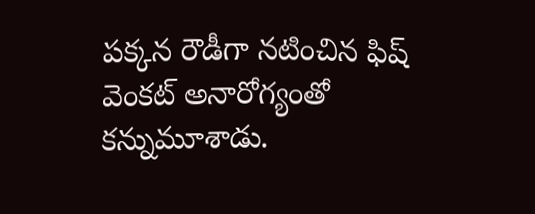పక్కన రౌడీగా నటించిన ఫిష్ వెంకట్ అనారోగ్యంతో కన్నుమూశాడు.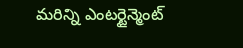మరిన్ని ఎంటర్టైన్మెంట్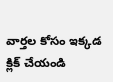వార్తల కోసం ఇక్కడ క్లిక్ చేయండి